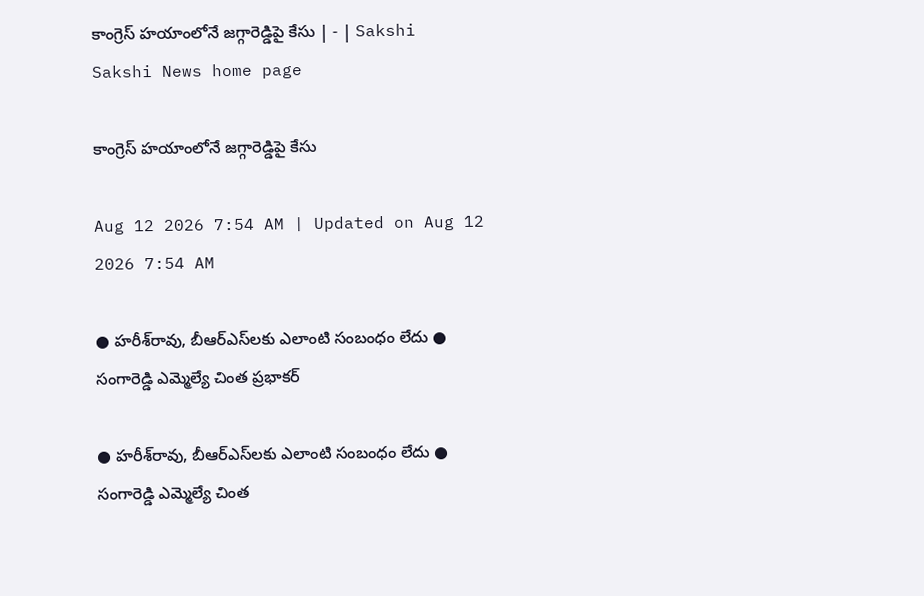కాంగ్రెస్‌ హయాంలోనే జగ్గారెడ్డిపై కేసు | - | Sakshi
Sakshi News home page

కాంగ్రెస్‌ హయాంలోనే జగ్గారెడ్డిపై కేసు

Aug 12 2026 7:54 AM | Updated on Aug 12 2026 7:54 AM

● హరీశ్‌రావు, బీఆర్‌ఎస్‌లకు ఎలాంటి సంబంధం లేదు ● సంగారెడ్డి ఎమ్మెల్యే చింత ప్రభాకర్‌

● హరీశ్‌రావు, బీఆర్‌ఎస్‌లకు ఎలాంటి సంబంధం లేదు ● సంగారెడ్డి ఎమ్మెల్యే చింత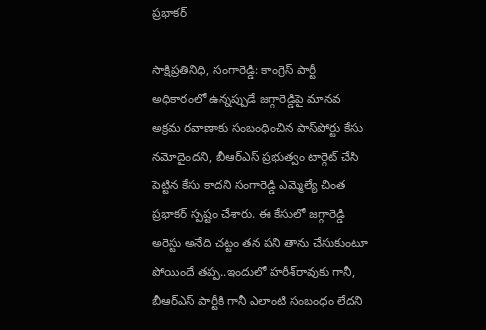ప్రభాకర్‌

సాక్షిప్రతినిధి, సంగారెడ్డి: కాంగ్రెస్‌ పార్టీ అధికారంలో ఉన్నప్పుడే జగ్గారెడ్డిపై మానవ అక్రమ రవాణాకు సంబంధించిన పాస్‌పోర్టు కేసు నమోదైందని, బీఆర్‌ఎస్‌ ప్రభుత్వం టార్గెట్‌ చేసి పెట్టిన కేసు కాదని సంగారెడ్డి ఎమ్మెల్యే చింత ప్రభాకర్‌ స్పష్టం చేశారు. ఈ కేసులో జగ్గారెడ్డి అరెస్టు అనేది చట్టం తన పని తాను చేసుకుంటూ పోయిందే తప్ప..ఇందులో హరీశ్‌రావుకు గానీ, బీఆర్‌ఎస్‌ పార్టీకి గానీ ఎలాంటి సంబంధం లేదని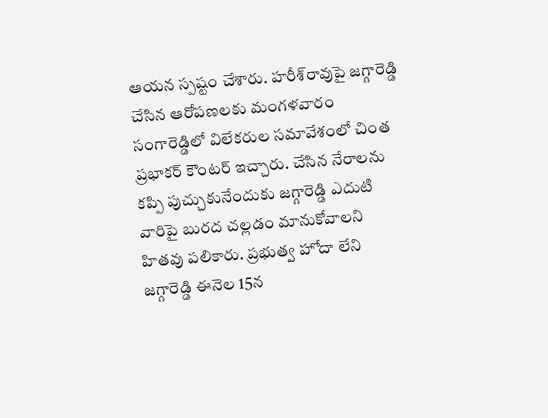ఆయన స్పష్టం చేశారు. హరీశ్‌రావుపై జగ్గారెడ్డి చేసిన ఆరోపణలకు మంగళవారం సంగారెడ్డిలో విలేకరుల సమావేశంలో చింత ప్రభాకర్‌ కౌంటర్‌ ఇచ్చారు. చేసిన నేరాలను కప్పి పుచ్చుకునేందుకు జగ్గారెడ్డి ఎదుటి వారిపై బురద చల్లడం మానుకోవాలని హితవు పలికారు. ప్రభుత్వ హోదా లేని జగ్గారెడ్డి ఈనెల 15న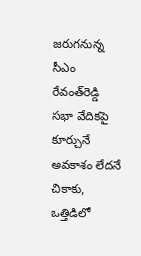జరుగనున్న సీఎం రేవంత్‌రెడ్డి సభా వేదికపై కూర్చునే అవకాశం లేదనే చికాకు, ఒత్తిడిలో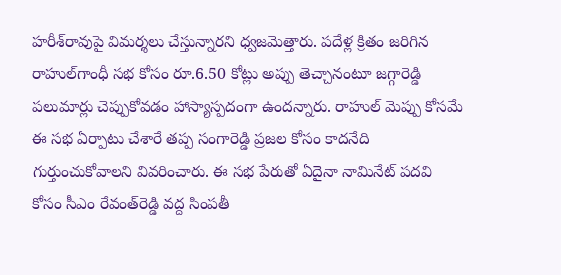హరీశ్‌రావుపై విమర్శలు చేస్తున్నారని ధ్వజమెత్తారు. పదేళ్ల క్రితం జరిగిన రాహుల్‌గాంధీ సభ కోసం రూ.6.50 కోట్లు అప్పు తెచ్చానంటూ జగ్గారెడ్డి పలుమార్లు చెప్పుకోవడం హాస్యాస్పదంగా ఉందన్నారు. రాహుల్‌ మెప్పు కోసమే ఈ సభ ఏర్పాటు చేశారే తప్ప సంగారెడ్డి ప్రజల కోసం కాదనేది గుర్తుంచుకోవాలని వివరించారు. ఈ సభ పేరుతో ఏదైనా నామినేట్‌ పదవి కోసం సీఎం రేవంత్‌రెడ్డి వద్ద సింపతీ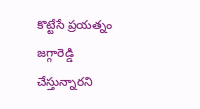కొట్టేసే ప్రయత్నం జగ్గారెడ్డి చేస్తున్నారని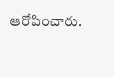ఆరోపించారు.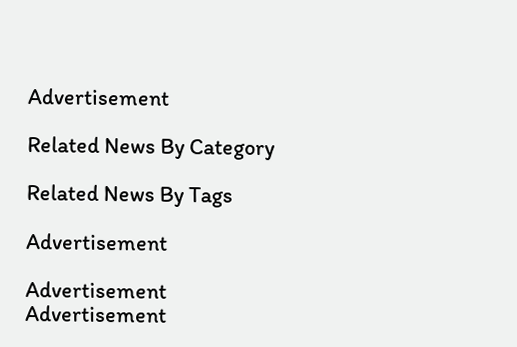Advertisement

Related News By Category

Related News By Tags

Advertisement

Advertisement
Advertisement